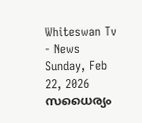Whiteswan Tv - News
Sunday, Feb 22, 2026
സധൈര്യം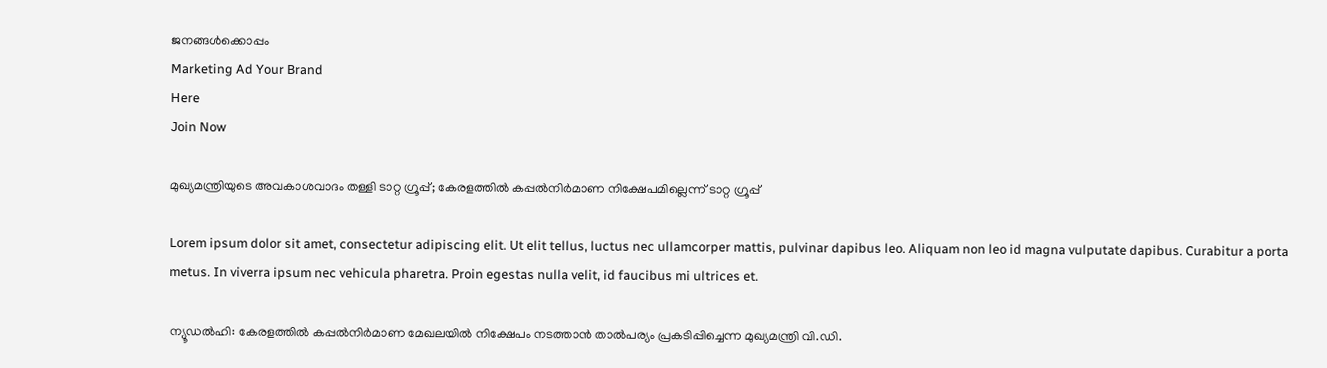ജനങ്ങൾക്കൊപ്പം
Marketing Ad Your Brand
Here
Join Now

മുഖ്യമന്ത്രിയുടെ അവകാശവാദം തള്ളി ടാറ്റ ഗ്രൂപ്പ്; കേരളത്തിൽ കപ്പൽനിർമാണ നിക്ഷേപമില്ലെന്ന് ടാറ്റ ഗ്രൂപ്പ്

Lorem ipsum dolor sit amet, consectetur adipiscing elit. Ut elit tellus, luctus nec ullamcorper mattis, pulvinar dapibus leo. Aliquam non leo id magna vulputate dapibus. Curabitur a porta metus. In viverra ipsum nec vehicula pharetra. Proin egestas nulla velit, id faucibus mi ultrices et.

ന്യൂഡല്‍ഹി: കേരളത്തിൽ കപ്പൽനിർമാണ മേഖലയിൽ നിക്ഷേപം നടത്താൻ താൽപര്യം പ്രകടിപ്പിച്ചെന്ന മുഖ്യമന്ത്രി വി.ഡി.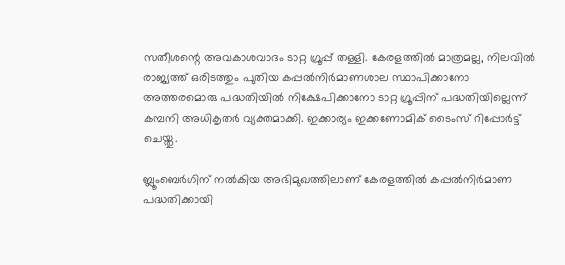സതീശന്റെ അവകാശവാദം ടാറ്റ ഗ്രൂപ്പ് തള്ളി. കേരളത്തിൽ മാത്രമല്ല, നിലവിൽ രാജ്യത്ത് ഒരിടത്തും പുതിയ കപ്പൽനിർമാണശാല സ്ഥാപിക്കാനോ അത്തരമൊരു പദ്ധതിയിൽ നിക്ഷേപിക്കാനോ ടാറ്റ ഗ്രൂപ്പിന് പദ്ധതിയില്ലെന്ന് കമ്പനി അധികൃതർ വ്യക്തമാക്കി. ഇക്കാര്യം ഇക്കണോമിക് ടൈംസ് റിപ്പോർട്ട് ചെയ്തു.

ബ്ലൂംബെർഗിന് നൽകിയ അഭിമുഖത്തിലാണ് കേരളത്തിൽ കപ്പൽനിർമാണ പദ്ധതിക്കായി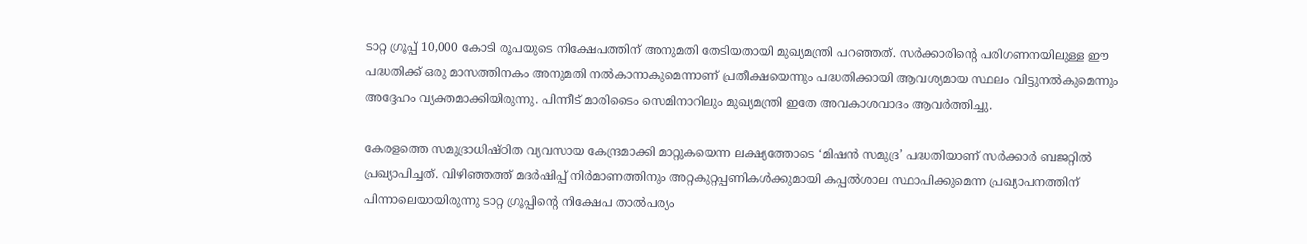ടാറ്റ ഗ്രൂപ്പ് 10,000 കോടി രൂപയുടെ നിക്ഷേപത്തിന് അനുമതി തേടിയതായി മുഖ്യമന്ത്രി പറഞ്ഞത്. സർക്കാരിന്റെ പരിഗണനയിലുള്ള ഈ പദ്ധതിക്ക് ഒരു മാസത്തിനകം അനുമതി നൽകാനാകുമെന്നാണ് പ്രതീക്ഷയെന്നും പദ്ധതിക്കായി ആവശ്യമായ സ്ഥലം വിട്ടുനൽകുമെന്നും അദ്ദേഹം വ്യക്തമാക്കിയിരുന്നു. പിന്നീട് മാരിടൈം സെമിനാറിലും മുഖ്യമന്ത്രി ഇതേ അവകാശവാദം ആവർത്തിച്ചു.

കേരളത്തെ സമുദ്രാധിഷ്ഠിത വ്യവസായ കേന്ദ്രമാക്കി മാറ്റുകയെന്ന ലക്ഷ്യത്തോടെ ‘മിഷൻ സമുദ്ര’ പദ്ധതിയാണ് സർക്കാർ ബജറ്റിൽ പ്രഖ്യാപിച്ചത്. വിഴിഞ്ഞത്ത് മദർഷിപ്പ് നിർമാണത്തിനും അറ്റകുറ്റപ്പണികൾക്കുമായി കപ്പൽശാല സ്ഥാപിക്കുമെന്ന പ്രഖ്യാപനത്തിന് പിന്നാലെയായിരുന്നു ടാറ്റ ഗ്രൂപ്പിന്റെ നിക്ഷേപ താൽപര്യം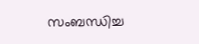സംബന്ധിച്ച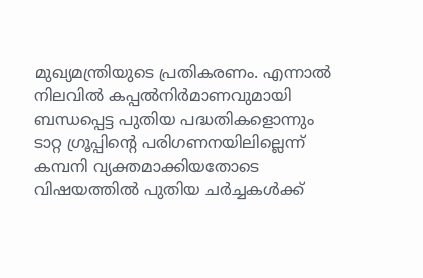മുഖ്യമന്ത്രിയുടെ പ്രതികരണം. എന്നാൽ നിലവിൽ കപ്പൽനിർമാണവുമായി ബന്ധപ്പെട്ട പുതിയ പദ്ധതികളൊന്നും ടാറ്റ ഗ്രൂപ്പിന്റെ പരിഗണനയിലില്ലെന്ന് കമ്പനി വ്യക്തമാക്കിയതോടെ വിഷയത്തിൽ പുതിയ ചർച്ചകൾക്ക്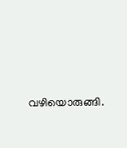വഴിയൊരുങ്ങി.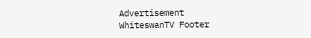Advertisement
WhiteswanTV Footer